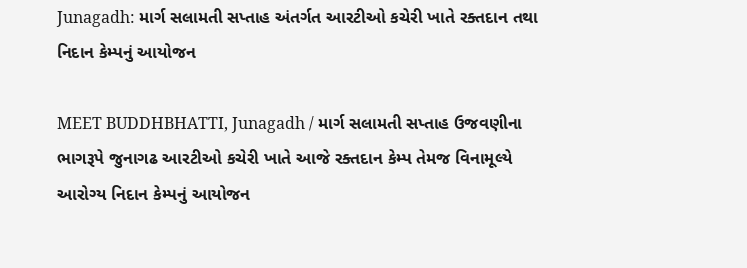Junagadh: માર્ગ સલામતી સપ્તાહ અંતર્ગત આરટીઓ કચેરી ખાતે રક્તદાન તથા નિદાન કેમ્પનું આયોજન

MEET BUDDHBHATTI, Junagadh / માર્ગ સલામતી સપ્તાહ ઉજવણીના ભાગરૂપે જુનાગઢ આરટીઓ કચેરી ખાતે આજે રક્તદાન કેમ્પ તેમજ વિનામૂલ્યે આરોગ્ય નિદાન કેમ્પનું આયોજન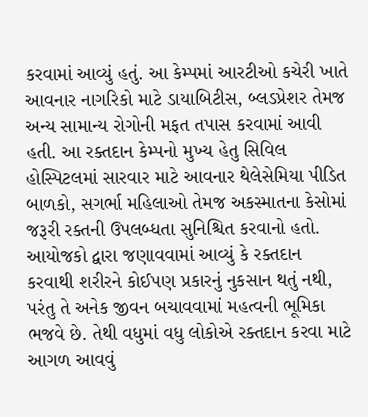કરવામાં આવ્યું હતું. આ કેમ્પમાં આરટીઓ કચેરી ખાતે આવનાર નાગરિકો માટે ડાયાબિટીસ, બ્લડપ્રેશર તેમજ અન્ય સામાન્ય રોગોની મફત તપાસ કરવામાં આવી હતી. આ રક્તદાન કેમ્પનો મુખ્ય હેતુ સિવિલ હોસ્પિટલમાં સારવાર માટે આવનાર થેલેસેમિયા પીડિત બાળકો, સગર્ભા મહિલાઓ તેમજ અકસ્માતના કેસોમાં જરૂરી રક્તની ઉપલબ્ધતા સુનિશ્ચિત કરવાનો હતો. આયોજકો દ્વારા જણાવવામાં આવ્યું કે રક્તદાન કરવાથી શરીરને કોઈપણ પ્રકારનું નુકસાન થતું નથી, પરંતુ તે અનેક જીવન બચાવવામાં મહત્વની ભૂમિકા ભજવે છે. તેથી વધુમાં વધુ લોકોએ રક્તદાન કરવા માટે આગળ આવવું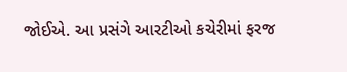જોઈએ. આ પ્રસંગે આરટીઓ કચેરીમાં ફરજ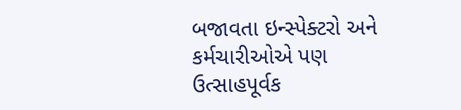બજાવતા ઇન્સ્પેક્ટરો અને કર્મચારીઓએ પણ ઉત્સાહપૂર્વક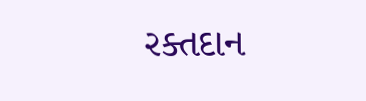રક્તદાન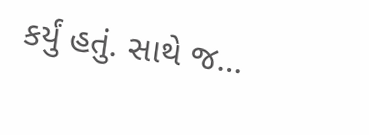કર્યું હતું. સાથે જ…